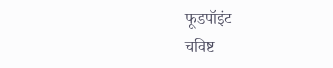फूडपॉइंट
चविष्ट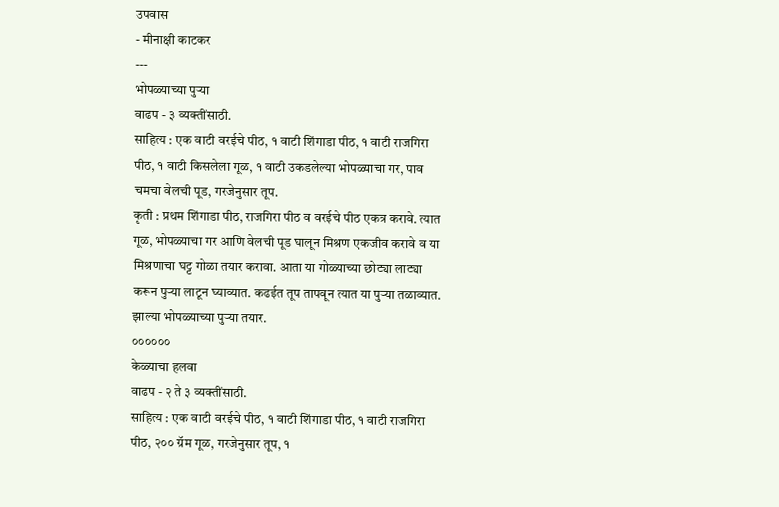उपवास
- मीनाक्षी काटकर
---
भोपळ्याच्या पुऱ्या
वाढप - ३ व्यक्तींसाठी.
साहित्य : एक वाटी वरईचे पीठ, १ वाटी शिंगाडा पीठ, १ वाटी राजगिरा पीठ, १ वाटी किसलेला गूळ, १ वाटी उकडलेल्या भोपळ्याचा गर, पाव चमचा वेलची पूड, गरजेनुसार तूप.
कृती : प्रथम शिंगाडा पीठ, राजगिरा पीठ व वरईचे पीठ एकत्र करावे. त्यात गूळ, भोपळ्याचा गर आणि वेलची पूड घालून मिश्रण एकजीव करावे व या मिश्रणाचा घट्ट गोळा तयार करावा. आता या गोळ्याच्या छोट्या लाट्या करून पुऱ्या लाटून घ्याव्यात. कढईत तूप तापवून त्यात या पुऱ्या तळाव्यात. झाल्या भोपळ्याच्या पुऱ्या तयार.
००००००
केळ्याचा हलवा
वाढप - २ ते ३ व्यक्तींसाठी.
साहित्य : एक वाटी वरईचे पीठ, १ वाटी शिंगाडा पीठ, १ वाटी राजगिरा पीठ, २०० ग्रॅम गूळ, गरजेनुसार तूप, १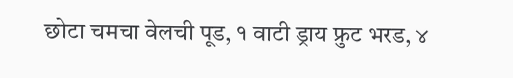छोटा चमचा वेलची पूड, १ वाटी ड्राय फ्रुट भरड, ४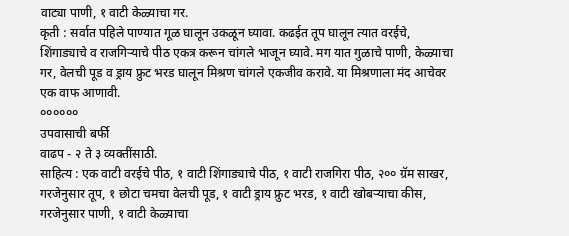वाट्या पाणी, १ वाटी केळ्याचा गर.
कृती : सर्वात पहिले पाण्यात गूळ घालून उकळून घ्यावा. कढईत तूप घालून त्यात वरईचे, शिंगाड्याचे व राजगिऱ्याचे पीठ एकत्र करून चांगले भाजून घ्यावे. मग यात गुळाचे पाणी, केळ्याचा गर, वेलची पूड व ड्राय फ्रुट भरड घालून मिश्रण चांगले एकजीव करावे. या मिश्रणाला मंद आचेवर एक वाफ आणावी.
००००००
उपवासाची बर्फी
वाढप - २ ते ३ व्यक्तींसाठी.
साहित्य : एक वाटी वरईचे पीठ, १ वाटी शिंगाड्याचे पीठ, १ वाटी राजगिरा पीठ, २०० ग्रॅम साखर, गरजेनुसार तूप, १ छोटा चमचा वेलची पूड, १ वाटी ड्राय फ्रुट भरड, १ वाटी खोबऱ्याचा कीस, गरजेनुसार पाणी, १ वाटी केळ्याचा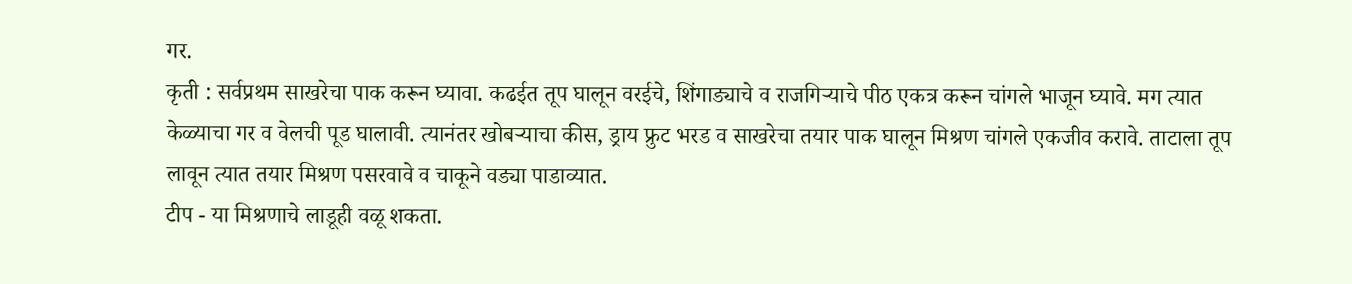गर.
कृती : सर्वप्रथम साखरेचा पाक करून घ्यावा. कढईत तूप घालून वरईचे, शिंगाड्याचे व राजगिऱ्याचे पीठ एकत्र करून चांगले भाजून घ्यावे. मग त्यात केळ्याचा गर व वेलची पूड घालावी. त्यानंतर खोबऱ्याचा कीस, ड्राय फ्रुट भरड व साखरेचा तयार पाक घालून मिश्रण चांगले एकजीव करावे. ताटाला तूप लावून त्यात तयार मिश्रण पसरवावे व चाकूने वड्या पाडाव्यात.
टीप - या मिश्रणाचे लाडूही वळू शकता.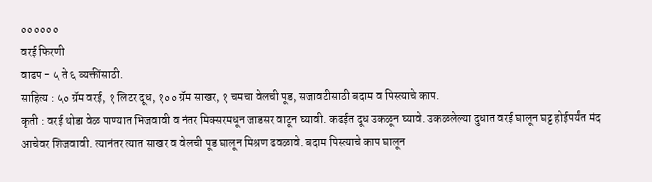००००००
वरई फिरणी
वाढप - ५ ते ६ व्यक्तींसाठी.
साहित्य : ५० ग्रॅम वरई, १ लिटर दूध, १०० ग्रॅम साखर, १ चमचा वेलची पूड, सजावटीसाठी बदाम व पिस्त्याचे काप.
कृती : वरई थोडा वेळ पाण्यात भिजवावी व नंतर मिक्सरमधून जाडसर वाटून घ्यावी. कढईत दूध उकळून घ्यावे. उकळलेल्या दुधात वरई घालून घट्ट होईपर्यंत मंद आचेवर शिजवावी. त्यानंतर त्यात साखर व वेलची पूड घालून मिश्रण ढवळावे. बदाम पिस्त्याचे काप घालून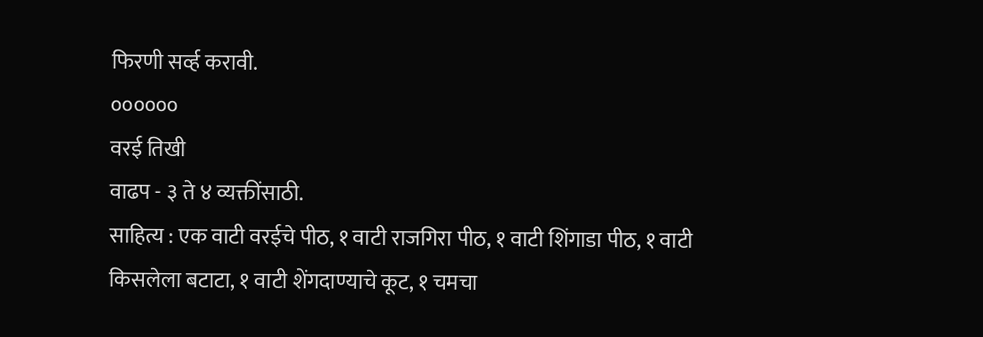फिरणी सर्व्ह करावी.
००००००
वरई तिखी
वाढप - ३ ते ४ व्यक्तींसाठी.
साहित्य : एक वाटी वरईचे पीठ, १ वाटी राजगिरा पीठ, १ वाटी शिंगाडा पीठ, १ वाटी किसलेला बटाटा, १ वाटी शेंगदाण्याचे कूट, १ चमचा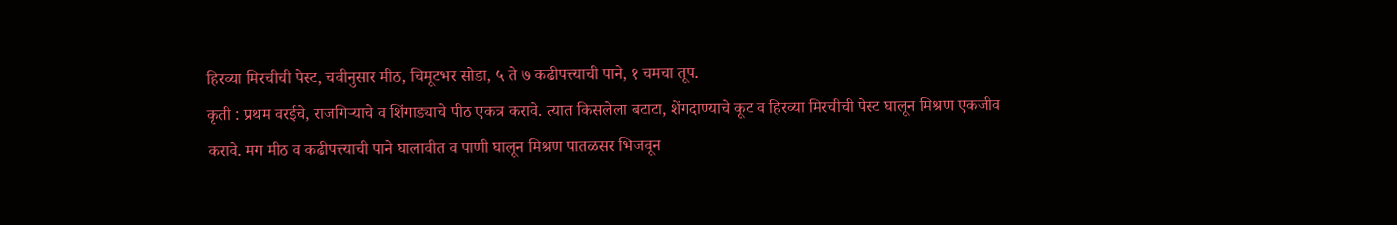हिरव्या मिरचीची पेस्ट, चवीनुसार मीठ, चिमूटभर सोडा, ५ ते ७ कढीपत्त्याची पाने, १ चमचा तूप.
कृती : प्रथम वरईचे, राजगिऱ्याचे व शिंगाड्याचे पीठ एकत्र करावे. त्यात किसलेला बटाटा, शेंगदाण्याचे कूट व हिरव्या मिरचीची पेस्ट घालून मिश्रण एकजीव करावे. मग मीठ व कढीपत्त्याची पाने घालावीत व पाणी घालून मिश्रण पातळसर भिजवून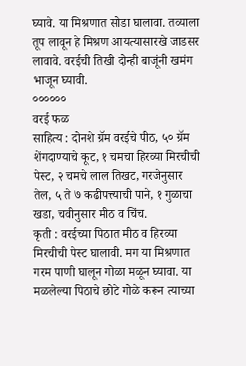घ्यावे. या मिश्रणात सोडा घालावा. तव्याला तूप लावून हे मिश्रण आयत्यासारखे जाडसर लावावे. वरईची तिखी दोन्ही बाजूंनी खमंग भाजून घ्यावी.
००००००
वरई फळ
साहित्य : दोनशे ग्रॅम वरईचे पीठ, ५० ग्रॅम शेंगदाण्याचे कूट, १ चमचा हिरव्या मिरचीची पेस्ट, २ चमचे लाल तिखट, गरजेनुसार तेल, ५ ते ७ कढीपत्त्याची पाने, १ गुळाचा खडा, चवीनुसार मीठ व चिंच.
कृती : वरईच्या पिठात मीठ व हिरव्या मिरचीची पेस्ट घालावी. मग या मिश्रणात गरम पाणी घालून गोळा मळून घ्यावा. या मळलेल्या पिठाचे छोटे गोळे करून त्याच्या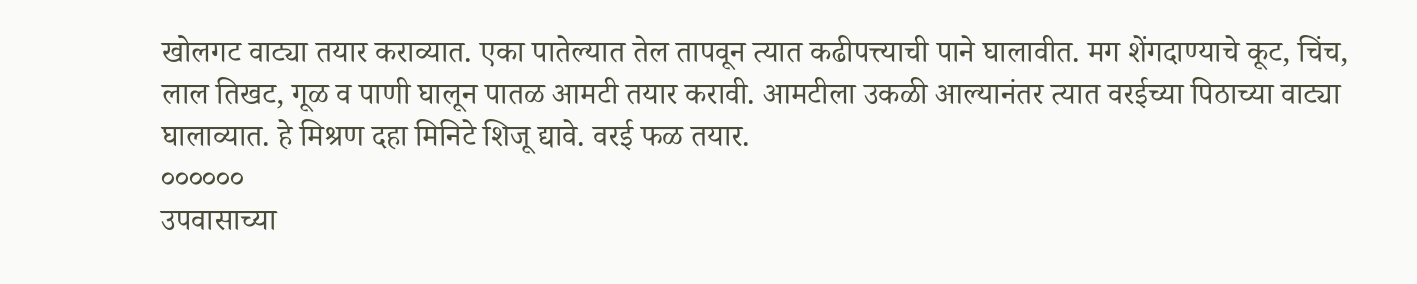खोलगट वाट्या तयार कराव्यात. एका पातेल्यात तेल तापवून त्यात कढीपत्त्याची पाने घालावीत. मग शेंगदाण्याचे कूट, चिंच, लाल तिखट, गूळ व पाणी घालून पातळ आमटी तयार करावी. आमटीला उकळी आल्यानंतर त्यात वरईच्या पिठाच्या वाट्या घालाव्यात. हे मिश्रण दहा मिनिटे शिजू द्यावे. वरई फळ तयार.
००००००
उपवासाच्या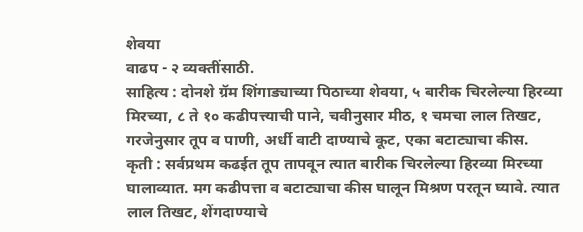शेवया
वाढप - २ व्यक्तींसाठी.
साहित्य : दोनशे ग्रॅम शिंगाड्याच्या पिठाच्या शेवया, ५ बारीक चिरलेल्या हिरव्या मिरच्या, ८ ते १० कढीपत्त्याची पाने, चवीनुसार मीठ, १ चमचा लाल तिखट, गरजेनुसार तूप व पाणी, अर्धी वाटी दाण्याचे कूट, एका बटाट्याचा कीस.
कृती : सर्वप्रथम कढईत तूप तापवून त्यात बारीक चिरलेल्या हिरव्या मिरच्या घालाव्यात. मग कढीपत्ता व बटाट्याचा कीस घालून मिश्रण परतून घ्यावे. त्यात लाल तिखट, शेंगदाण्याचे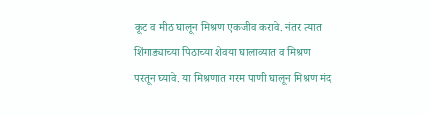कूट व मीठ घालून मिश्रण एकजीव करावे. नंतर त्यात शिंगाड्याच्या पिठाच्या शेवया घालाव्यात व मिश्रण परतून घ्यावे. या मिश्रणात गरम पाणी घालून मिश्रण मंद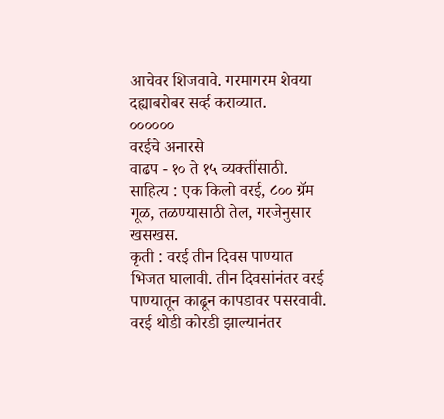आचेवर शिजवावे. गरमागरम शेवया दह्याबरोबर सर्व्ह कराव्यात.
००००००
वरईचे अनारसे
वाढप - १० ते १५ व्यक्तींसाठी.
साहित्य : एक किलो वरई, ८०० ग्रॅम गूळ, तळण्यासाठी तेल, गरजेनुसार खसखस.
कृती : वरई तीन दिवस पाण्यात भिजत घालावी. तीन दिवसांनंतर वरई पाण्यातून काढून कापडावर पसरवावी. वरई थोडी कोरडी झाल्यानंतर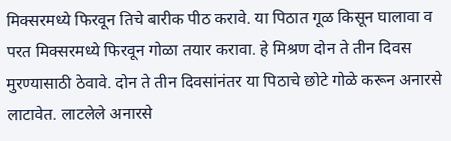मिक्सरमध्ये फिरवून तिचे बारीक पीठ करावे. या पिठात गूळ किसून घालावा व परत मिक्सरमध्ये फिरवून गोळा तयार करावा. हे मिश्रण दोन ते तीन दिवस मुरण्यासाठी ठेवावे. दोन ते तीन दिवसांनंतर या पिठाचे छोटे गोळे करून अनारसे लाटावेत. लाटलेले अनारसे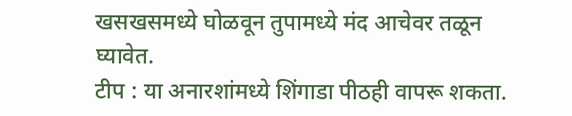खसखसमध्ये घोळवून तुपामध्ये मंद आचेवर तळून घ्यावेत.
टीप : या अनारशांमध्ये शिंगाडा पीठही वापरू शकता.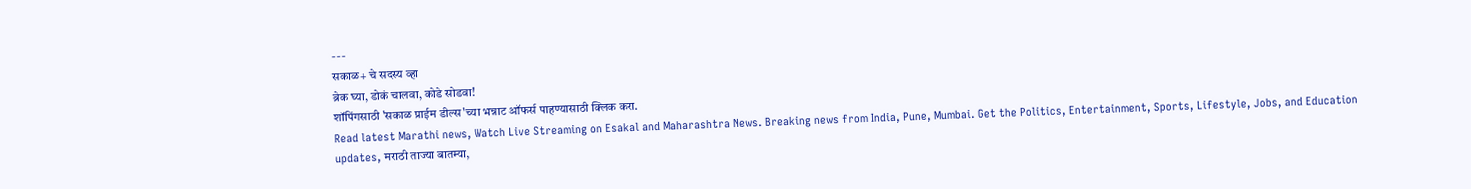---
सकाळ+ चे सदस्य व्हा
ब्रेक घ्या, डोकं चालवा, कोडे सोडवा!
शॉपिंगसाठी 'सकाळ प्राईम डील्स'च्या भन्नाट ऑफर्स पाहण्यासाठी क्लिक करा.
Read latest Marathi news, Watch Live Streaming on Esakal and Maharashtra News. Breaking news from India, Pune, Mumbai. Get the Politics, Entertainment, Sports, Lifestyle, Jobs, and Education updates, मराठी ताज्या बातम्या,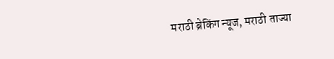मराठी ब्रेकिंग न्यूज, मराठी ताज्या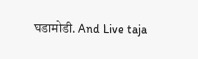घडामोडी. And Live taja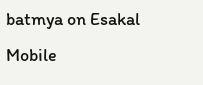batmya on Esakal Mobile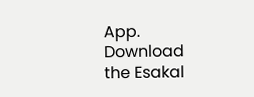App. Download the Esakal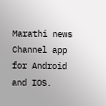Marathi news Channel app for Android and IOS.